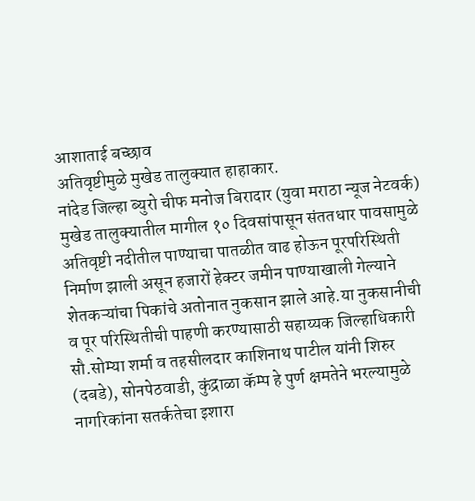आशाताई बच्छाव
अतिवृष्टीमुळे मुखेड तालुक्यात हाहाकार.
नांदेड जिल्हा ब्युरो चीफ मनोज बिरादार (युवा मराठा न्यूज नेटवर्क)
मुखेड तालुक्यातील मागील १० दिवसांपासून संततधार पावसामुळे अतिवृष्टी नदीतील पाण्याचा पातळीत वाढ होऊन पूरपरिस्थिती निर्माण झाली असून हजारों हेक्टर जमीन पाण्याखाली गेल्याने शेतकऱ्यांचा पिकांचे अतोनात नुकसान झाले आहे.या नुकसानीची व पूर परिस्थितीची पाहणी करण्यासाठी सहाय्यक जिल्हाधिकारी सौ.सोम्या शर्मा व तहसीलदार काशिनाथ पाटील यांनी शिरुर (दबडे), सोनपेठवाडी, कुंद्राळा कॅम्प हे पुर्ण क्षमतेने भरल्यामुळे नागरिकांना सतर्कतेचा इशारा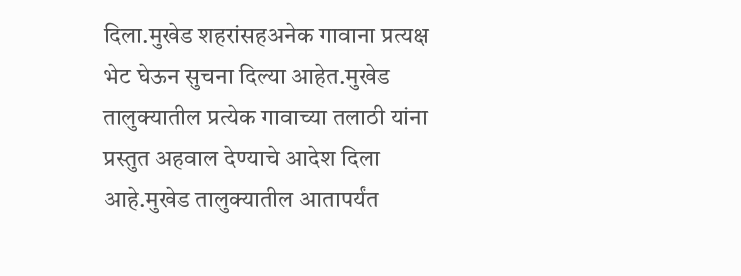दिला.मुखेड शहरांसहअनेक गावाना प्रत्यक्ष भेट घेऊन सुचना दिल्या आहेत.मुखेड तालुक्यातील प्रत्येक गावाच्या तलाठी यांना प्रस्तुत अहवाल देण्याचे आदेश दिला आहे.मुखेड तालुक्यातील आतापर्यंत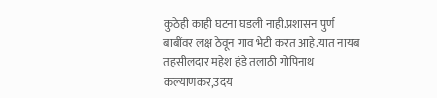कुठेही काही घटना घडली नाही.प्रशासन पुर्ण बाबींवर लक्ष ठेवून गाव भेटी करत आहे.यात नायब तहसीलदार महेश हंडे तलाठी गोपिनाथ कल्याणकर,उदय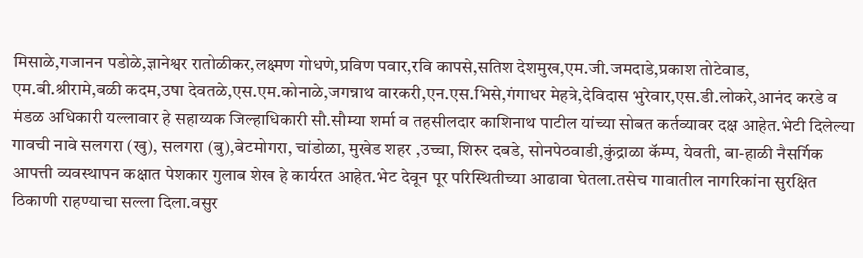मिसाळे,गजानन पडोळे,ज्ञानेश्वर रातोळीकर,लक्ष्मण गोधणे,प्रविण पवार,रवि कापसे,सतिश देशमुख,एम.जी.जमदाडे,प्रकाश तोटेवाड,
एम.बी.श्रीरामे,बळी कदम,उषा देवतळे,एस.एम.कोनाळे,जगन्नाथ वारकरी,एन.एस.भिसे,गंगाधर मेहत्रे,देविदास भुरेवार,एस.डी.लोकरे,आनंद करडे व मंडळ अधिकारी यल्लावार हे सहाय्यक जिल्हाधिकारी सौ.सौम्या शर्मा व तहसीलदार काशिनाथ पाटील यांच्या सोबत कर्तव्यावर दक्ष आहेत.भेटी दिलेल्या गावची नावे सलगरा (खु), सलगरा (बु),बेटमोगरा, चांडोळा, मुखेड शहर ,उच्चा, शिरुर दबडे, सोनपेठवाडी,कुंद्राळा कॅम्प, येवती, बा-हाळी नैसर्गिक आपत्ती व्यवस्थापन कक्षात पेशकार गुलाब शेख हे कार्यरत आहेत.भेट देवून पूर परिस्थितीच्या आढावा घेतला.तसेच गावातील नागरिकांना सुरक्षित ठिकाणी राहण्याचा सल्ला दिला.वसुर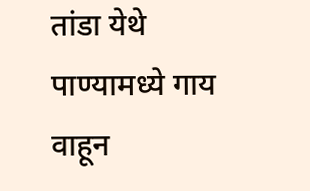तांडा येथे पाण्यामध्ये गाय वाहून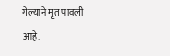गेल्याने मृत पावली आहे.